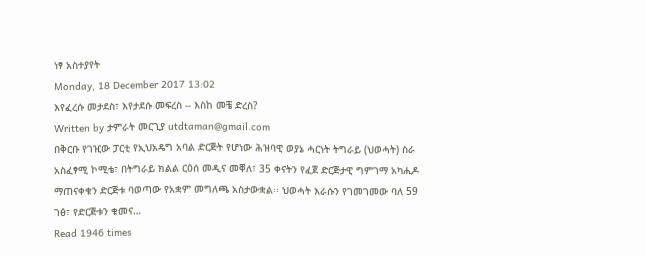ነፃ አስተያየት
Monday, 18 December 2017 13:02
እየፈረሱ መታደስ፣ እየታደሱ መፍረስ -- እስከ መቼ ድረስ?
Written by ታምራት መርጊያ utdtaman@gmail.com
በቅርቡ የገዢው ፓርቲ የኢህአዴግ አባል ድርጅት የሆነው ሕዝባዊ ወያኔ ሓርነት ትግራይ (ህወሓት) ስራ አስፈፃሚ ኮሚቴ፣ በትግራይ ክልል ርዕሰ መዲና መቐለ፣ 35 ቀናትን የፈጀ ድርጅታዊ ግምገማ አካሒዶ ማጠናቀቁን ድርጅቱ ባወጣው የአቋም መግለጫ አስታውቋል፡፡ ህወሓት እራሱን የገመገመው ባለ 59 ገፅ፣ የድርጅቱን ቁመና…
Read 1946 times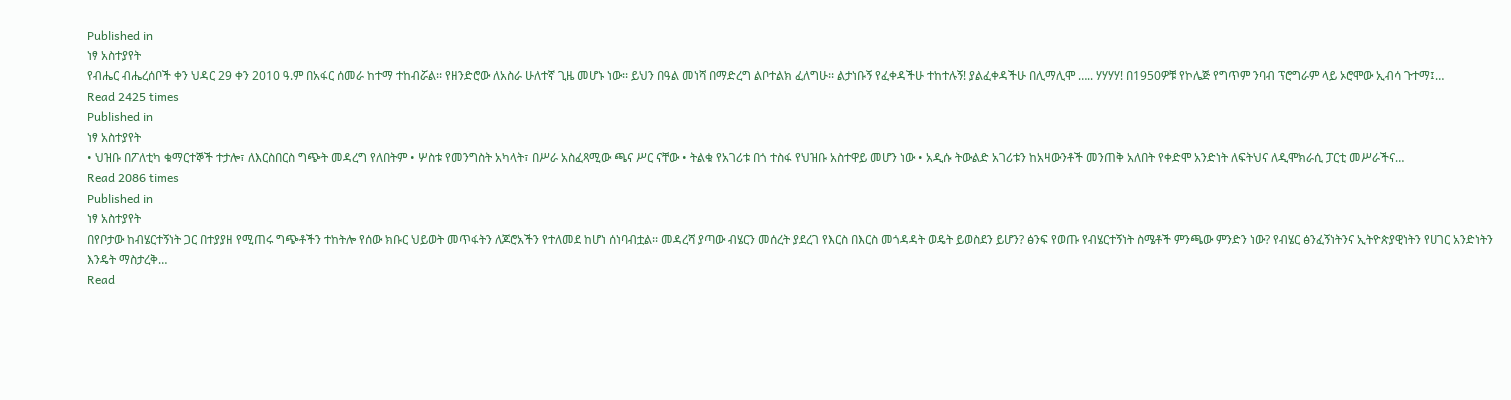Published in
ነፃ አስተያየት
የብሔር ብሔረሰቦች ቀን ህዳር 29 ቀን 2010 ዓ.ም በአፋር ሰመራ ከተማ ተከብሯል፡፡ የዘንድሮው ለአስራ ሁለተኛ ጊዜ መሆኑ ነው፡፡ ይህን በዓል መነሻ በማድረግ ልቦተልክ ፈለግሁ፡፡ ልታነቡኝ የፈቀዳችሁ ተከተሉኝ! ያልፈቀዳችሁ በሊማሊሞ ….. ሃሃሃሃ! በ1950ዎቹ የኮሌጅ የግጥም ንባብ ፕሮግራም ላይ ኦሮሞው ኢብሳ ጉተማ፤…
Read 2425 times
Published in
ነፃ አስተያየት
• ህዝቡ በፖለቲካ ቁማርተኞች ተታሎ፣ ለእርስበርስ ግጭት መዳረግ የለበትም • ሦስቱ የመንግስት አካላት፣ በሥራ አስፈጻሚው ጫና ሥር ናቸው • ትልቁ የአገሪቱ በጎ ተስፋ የህዝቡ አስተዋይ መሆን ነው • አዲሱ ትውልድ አገሪቱን ከአዛውንቶች መንጠቅ አለበት የቀድሞ አንድነት ለፍትህና ለዲሞክራሲ ፓርቲ መሥራችና…
Read 2086 times
Published in
ነፃ አስተያየት
በየቦታው ከብሄርተኝነት ጋር በተያያዘ የሚጠሩ ግጭቶችን ተከትሎ የሰው ክቡር ህይወት መጥፋትን ለጆሮአችን የተለመደ ከሆነ ሰነባብቷል፡፡ መዳረሻ ያጣው ብሄርን መሰረት ያደረገ የእርስ በእርስ መጎዳዳት ወዴት ይወስደን ይሆን? ፅንፍ የወጡ የብሄርተኝነት ስሜቶች ምንጫው ምንድን ነው? የብሄር ፅንፈኝነትንና ኢትዮጵያዊነትን የሀገር አንድነትን እንዴት ማስታረቅ…
Read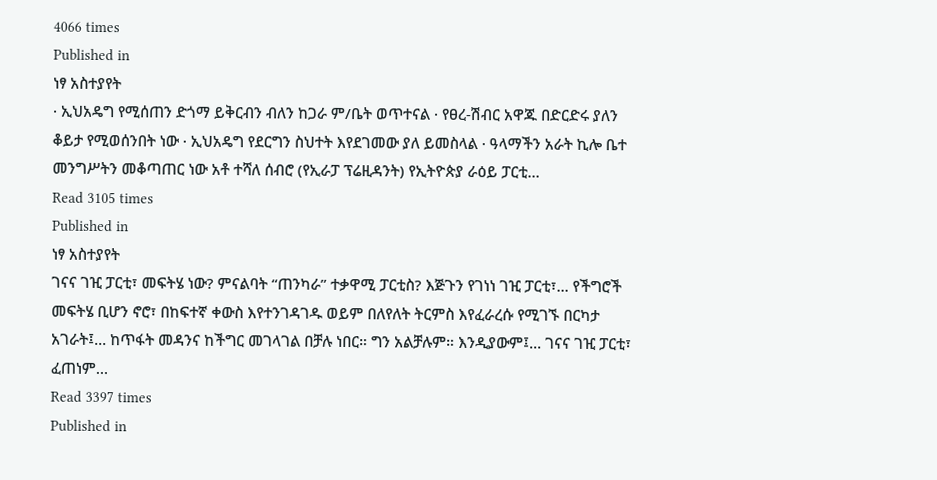4066 times
Published in
ነፃ አስተያየት
· ኢህአዴግ የሚሰጠን ድጎማ ይቅርብን ብለን ከጋራ ም/ቤት ወጥተናል · የፀረ-ሽብር አዋጁ በድርድሩ ያለን ቆይታ የሚወሰንበት ነው · ኢህአዴግ የደርግን ስህተት እየደገመው ያለ ይመስላል · ዓላማችን አራት ኪሎ ቤተ መንግሥትን መቆጣጠር ነው አቶ ተሻለ ሰብሮ (የኢራፓ ፕሬዚዳንት) የኢትዮጵያ ራዕይ ፓርቲ…
Read 3105 times
Published in
ነፃ አስተያየት
ገናና ገዢ ፓርቲ፣ መፍትሄ ነው? ምናልባት “ጠንካራ” ተቃዋሚ ፓርቲስ? እጅጉን የገነነ ገዢ ፓርቲ፣... የችግሮች መፍትሄ ቢሆን ኖሮ፣ በከፍተኛ ቀውስ እየተንገዳገዱ ወይም በለየለት ትርምስ እየፈራረሱ የሚገኙ በርካታ አገራት፤... ከጥፋት መዳንና ከችግር መገላገል በቻሉ ነበር። ግን አልቻሉም። እንዲያውም፤... ገናና ገዢ ፓርቲ፣ ፈጠነም…
Read 3397 times
Published in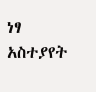ነፃ አስተያየት